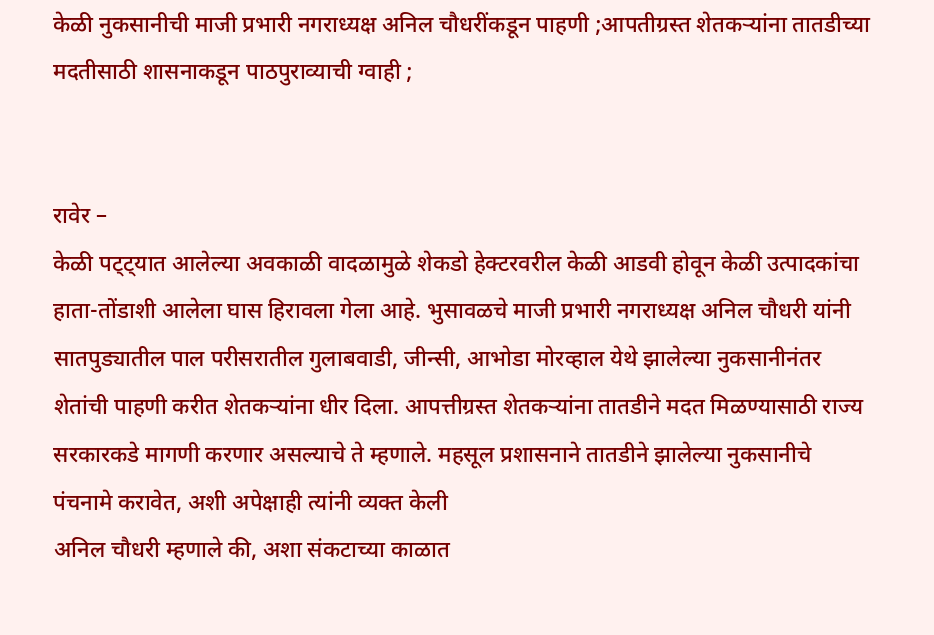केळी नुकसानीची माजी प्रभारी नगराध्यक्ष अनिल चौधरींकडून पाहणी ;आपतीग्रस्त शेतकर्‍यांना तातडीच्या मदतीसाठी शासनाकडून पाठपुराव्याची ग्वाही ;


रावेर –
केळी पट्ट्यात आलेल्या अवकाळी वादळामुळे शेकडो हेक्टरवरील केळी आडवी होवून केळी उत्पादकांचा हाता-तोंडाशी आलेला घास हिरावला गेला आहे. भुसावळचे माजी प्रभारी नगराध्यक्ष अनिल चौधरी यांनी
सातपुड्यातील पाल परीसरातील गुलाबवाडी, जीन्सी, आभोडा मोरव्हाल येथे झालेल्या नुकसानीनंतर शेतांची पाहणी करीत शेतकर्‍यांना धीर दिला. आपत्तीग्रस्त शेतकर्‍यांना तातडीने मदत मिळण्यासाठी राज्य सरकारकडे मागणी करणार असल्याचे ते म्हणाले. महसूल प्रशासनाने तातडीने झालेल्या नुकसानीचे पंचनामे करावेत, अशी अपेक्षाही त्यांनी व्यक्त केली
अनिल चौधरी म्हणाले की, अशा संकटाच्या काळात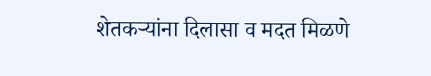शेतकर्‍यांना दिलासा व मदत मिळणे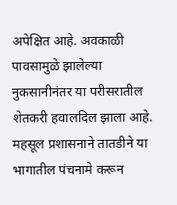अपेक्षित आहे. अवकाळी पावसामुळे झालेल्या नुकसानीनंतर या परीसरातील शेतकरी हवालदिल झाला आहे. महसूल प्रशासनाने तातडीने या भागातील पंचनामे करून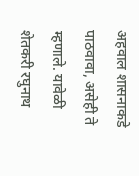अहवाल शासनाकडे पाठवावा, असेही ते म्हणाले. यावेळी शेतकरी रघुनाथ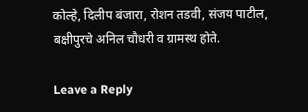कोल्हे, दिलीप बंजारा, रोशन तडवी, संजय पाटील, बक्षीपुरचे अनिल चौधरी व ग्रामस्थ होते.

Leave a Reply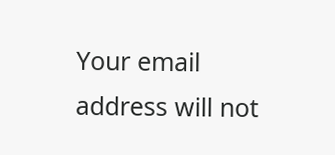Your email address will not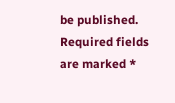be published. Required fields are marked *